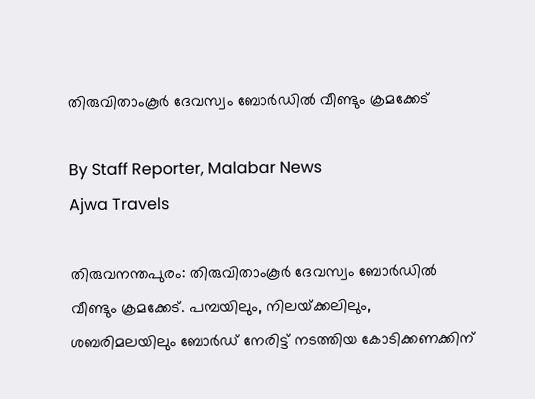തിരുവിതാംകൂർ ദേവസ്വം ബോർഡിൽ വീണ്ടും ക്രമക്കേട്

By Staff Reporter, Malabar News
Ajwa Travels

തിരുവനന്തപുരം: തിരുവിതാംകൂർ ദേവസ്വം ബോർഡിൽ വീണ്ടും ക്രമക്കേട്. പമ്പയിലും, നിലയ്‌ക്കലിലും, ശബരിമലയിലും ബോർഡ് നേരിട്ട് നടത്തിയ കോടിക്കണക്കിന്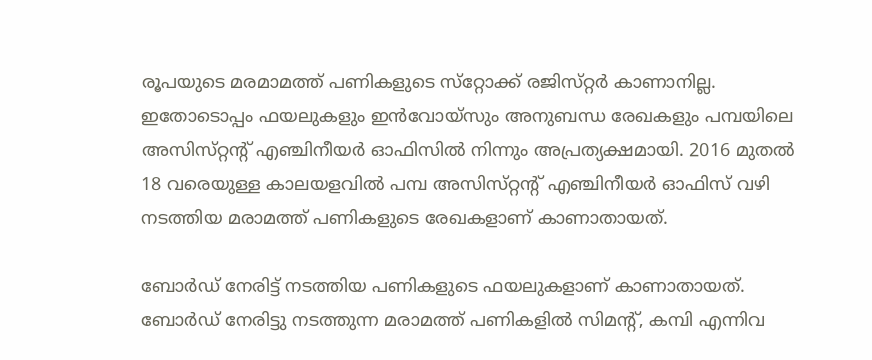രൂപയുടെ മരമാമത്ത് പണികളുടെ സ്‌റ്റോക്ക് രജിസ്‌റ്റർ കാണാനില്ല. ഇതോടൊപ്പം ഫയലുകളും ഇൻവോയ്‌സും അനുബന്ധ രേഖകളും പമ്പയിലെ അസിസ്‌റ്റന്റ് എഞ്ചിനീയർ ഓഫിസിൽ നിന്നും അപ്രത്യക്ഷമായി. 2016 മുതൽ 18 വരെയുള്ള കാലയളവിൽ പമ്പ അസിസ്‌റ്റന്റ് എഞ്ചിനീയർ ഓഫിസ് വഴി നടത്തിയ മരാമത്ത് പണികളുടെ രേഖകളാണ് കാണാതായത്.

ബോർഡ് നേരിട്ട് നടത്തിയ പണികളുടെ ഫയലുകളാണ് കാണാതായത്. ബോർഡ് നേരിട്ടു നടത്തുന്ന മരാമത്ത് പണികളിൽ സിമന്റ്, കമ്പി എന്നിവ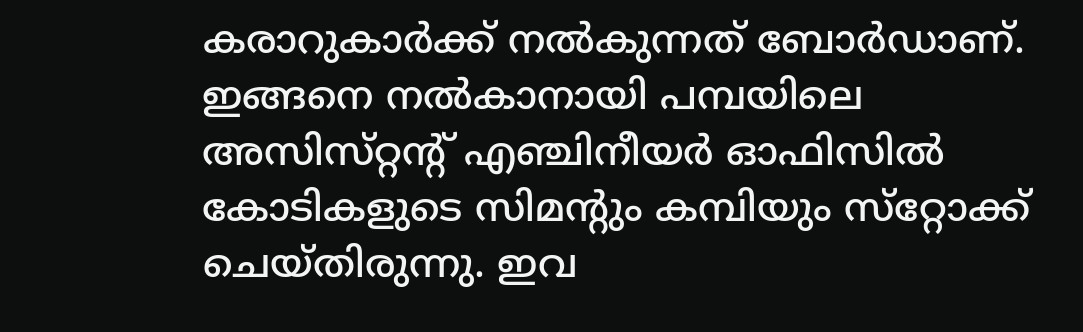കരാറുകാർക്ക് നൽകുന്നത് ബോർഡാണ്. ഇങ്ങനെ നൽകാനായി പമ്പയിലെ അസിസ്‌റ്റന്റ് എഞ്ചിനീയർ ഓഫിസിൽ കോടികളുടെ സിമന്റും കമ്പിയും സ്‌റ്റോക്ക് ചെയ്‌തിരുന്നു. ഇവ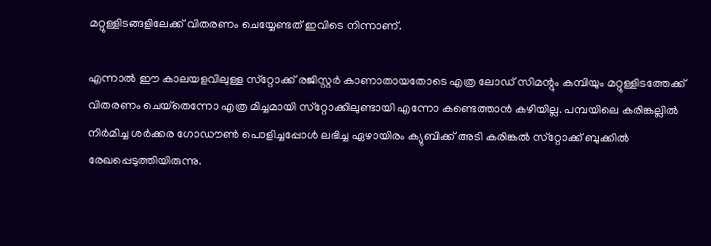മറ്റുള്ളിടങ്ങളിലേക്ക് വിതരണം ചെയ്യേണ്ടത് ഇവിടെ നിന്നാണ്.

എന്നാൽ ഈ കാലയളവിലുള്ള സ്‌റ്റോക്ക് രജിസ്റ്റർ കാണാതായതോടെ എത്ര ലോഡ് സിമന്റും കമ്പിയും മറ്റുള്ളിടത്തേക്ക് വിതരണം ചെയ്‌തെന്നോ എത്ര മിച്ചമായി സ്‌റ്റോക്കിലുണ്ടായി എന്നോ കണ്ടെത്താൻ കഴിയില്ല. പമ്പയിലെ കരിങ്കല്ലിൽ നിർമിച്ച ശർക്കര ഗോഡൗൺ പൊളിച്ചപ്പോൾ ലഭിച്ച ഏഴായിരം ക്യുബിക്ക് അടി കരിങ്കൽ സ്‌റ്റോക്ക് ബുക്കിൽ രേഖപ്പെടുത്തിയിരുന്നു.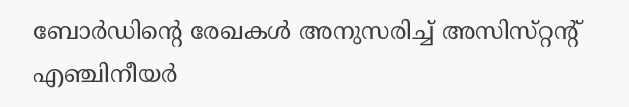ബോർഡിന്റെ രേഖകൾ അനുസരിച്ച് അസിസ്‌റ്റന്റ് എഞ്ചിനീയർ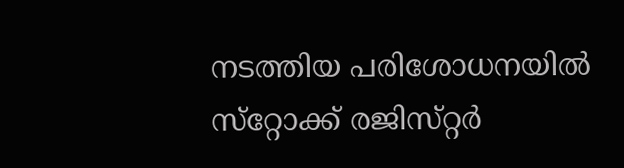നടത്തിയ പരിശോധനയിൽ സ്‌റ്റോക്ക് രജിസ്‌റ്റർ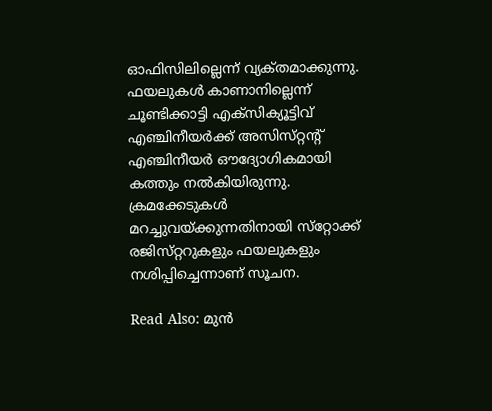ഓഫിസിലില്ലെന്ന് വ്യക്‌തമാക്കുന്നു. ഫയലുകൾ കാണാനില്ലെന്ന് ചൂണ്ടിക്കാട്ടി എക്‌സിക്യൂട്ടിവ് എഞ്ചിനീയർക്ക് അസിസ്‌റ്റന്റ് എഞ്ചിനീയർ ഔദ്യോഗികമായി കത്തും നൽകിയിരുന്നു. ക്രമക്കേടുകൾ മറച്ചുവയ്‌ക്കുന്നതിനായി സ്‌റ്റോക്ക് രജിസ്‌റ്ററുകളും ഫയലുകളും നശിപ്പിച്ചെന്നാണ് സൂചന.

Read Also: മുൻ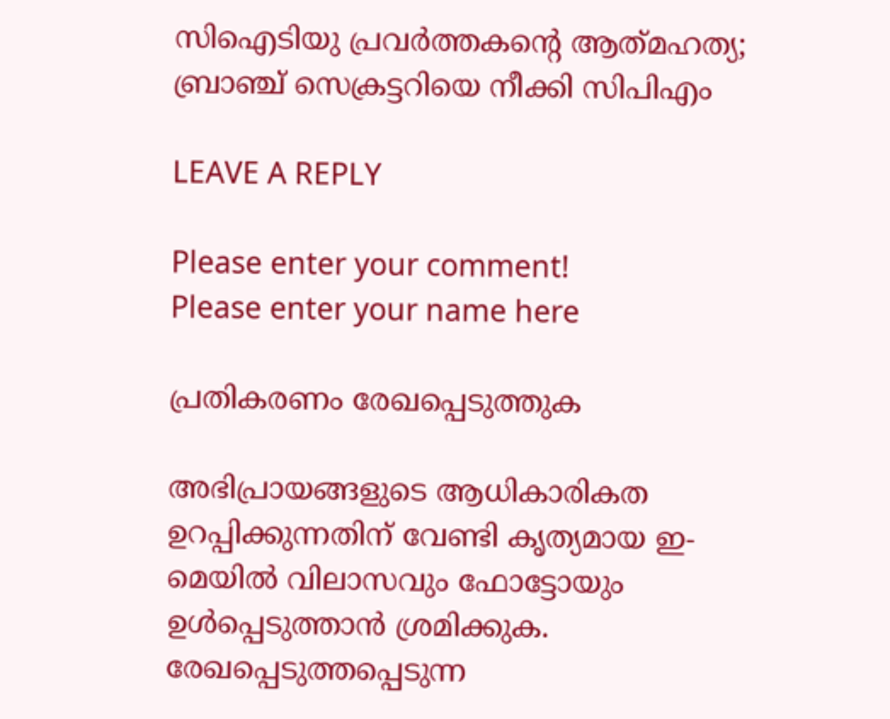സിഐടിയു പ്രവർത്തകന്റെ ആത്‌മഹത്യ; ബ്രാഞ്ച് സെക്രട്ടറിയെ നീക്കി സിപിഎം

LEAVE A REPLY

Please enter your comment!
Please enter your name here

പ്രതികരണം രേഖപ്പെടുത്തുക

അഭിപ്രായങ്ങളുടെ ആധികാരികത ഉറപ്പിക്കുന്നതിന് വേണ്ടി കൃത്യമായ ഇ-മെയിൽ വിലാസവും ഫോട്ടോയും ഉൾപ്പെടുത്താൻ ശ്രമിക്കുക. രേഖപ്പെടുത്തപ്പെടുന്ന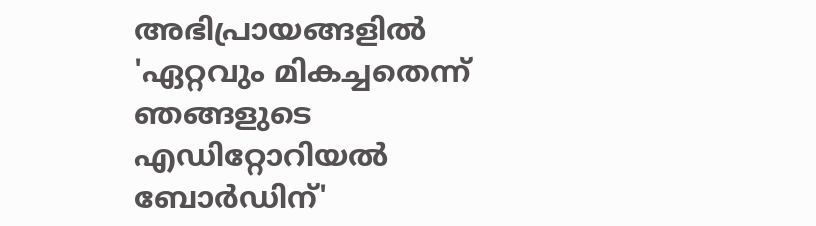അഭിപ്രായങ്ങളിൽ 'ഏറ്റവും മികച്ചതെന്ന് ഞങ്ങളുടെ എഡിറ്റോറിയൽ ബോർഡിന്'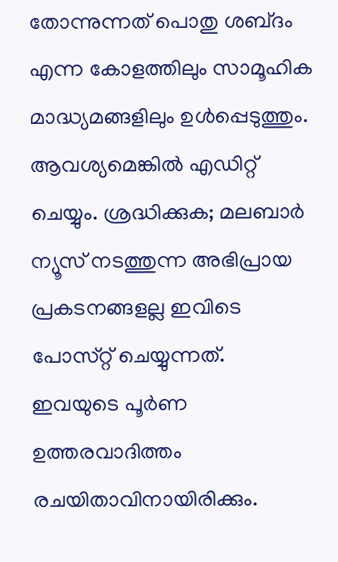തോന്നുന്നത് പൊതു ശബ്‌ദം എന്ന കോളത്തിലും സാമൂഹിക മാദ്ധ്യമങ്ങളിലും ഉൾപ്പെടുത്തും. ആവശ്യമെങ്കിൽ എഡിറ്റ് ചെയ്യും. ശ്രദ്ധിക്കുക; മലബാർ ന്യൂസ് നടത്തുന്ന അഭിപ്രായ പ്രകടനങ്ങളല്ല ഇവിടെ പോസ്‌റ്റ് ചെയ്യുന്നത്. ഇവയുടെ പൂർണ ഉത്തരവാദിത്തം രചയിതാവിനായിരിക്കും.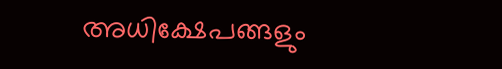അധിക്ഷേപങ്ങളും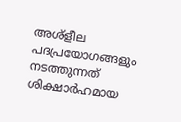അശ്‌ളീല പദപ്രയോഗങ്ങളും നടത്തുന്നത് ശിക്ഷാർഹമായ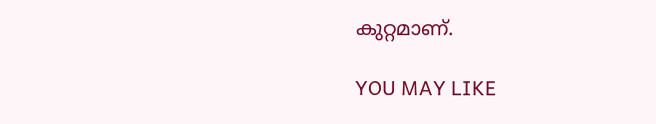കുറ്റമാണ്.

YOU MAY LIKE